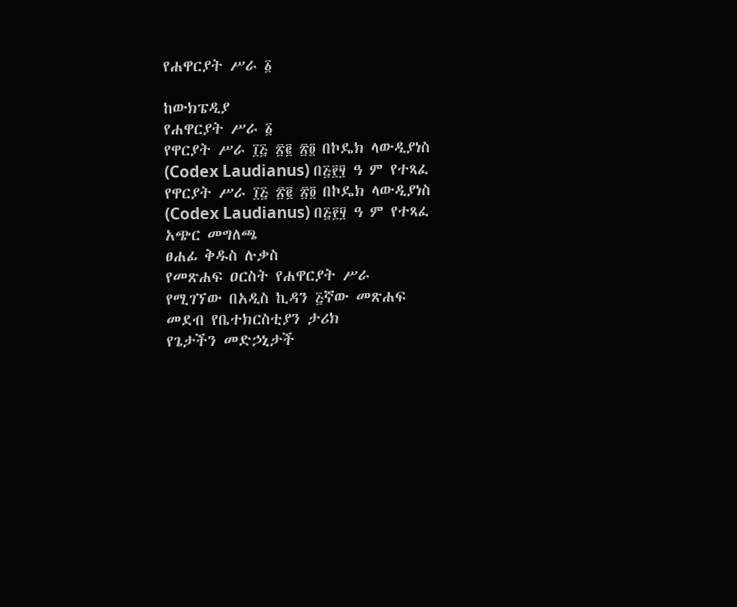የሐዋርያት ሥራ ፩

ከውክፔዲያ
የሐዋርያት ሥራ ፩
የዋርያት ሥራ ፲፭ ፳፪ ፳፬ በኮዴክ ላውዲያነስ (Codex Laudianus) በ፭፻፶ ዓ ም የተጻፈ
የዋርያት ሥራ ፲፭ ፳፪ ፳፬ በኮዴክ ላውዲያነስ (Codex Laudianus) በ፭፻፶ ዓ ም የተጻፈ
አጭር መግለጫ
ፀሐፊ ቅዱስ ሉቃስ
የመጽሐፍ ዐርስት የሐዋርያት ሥራ
የሚገኘው በአዲስ ኪዳን ፭ኛው መጽሐፍ
መደብ የቤተክርስቲያን ታሪክ
የጌታችን መድኃኒታች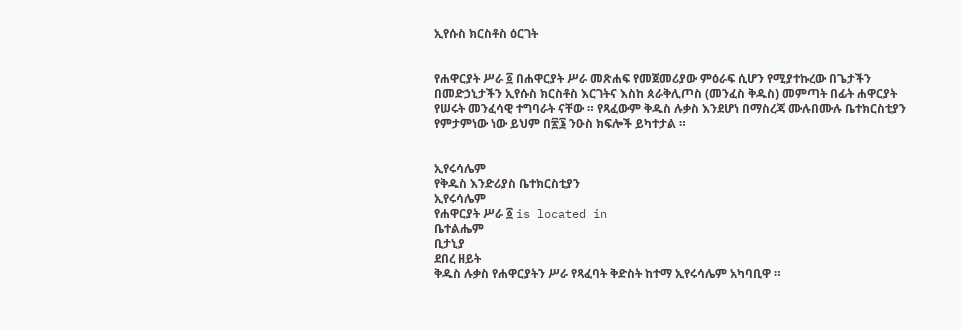ኢየሱስ ክርስቶስ ዕርገት


የሐዋርያት ሥራ ፩ በሐዋርያት ሥራ መጽሐፍ የመጀመሪያው ምዕራፍ ሲሆን የሚያተኩረው በጌታችን በመድኃኒታችን ኢየሱስ ክርስቶስ እርገትና እስከ ጰራቅሊጦስ (መንፈስ ቅዱስ) መምጣት በፊት ሐዋርያት የሠሩት መንፈሳዊ ተግባራት ናቸው ። የጻፈውም ቅዱስ ሉቃስ እንደሆነ በማስረጃ ሙሉበሙሉ ቤተክርስቲያን የምታምነው ነው ይህም በ፳፮ ንዑስ ክፍሎች ይካተታል ።


ኢየሩሳሌም
የቅዱስ እንድሪያስ ቤተክርስቲያን
ኢየሩሳሌም
የሐዋርያት ሥራ ፩ is located in
ቤተልሔም
ቢታኒያ
ደበረ ዘይት
ቅዱስ ሉቃስ የሐዋርያትን ሥራ የጻፈባት ቅድስት ከተማ ኢየሩሳሌም አካባቢዋ ።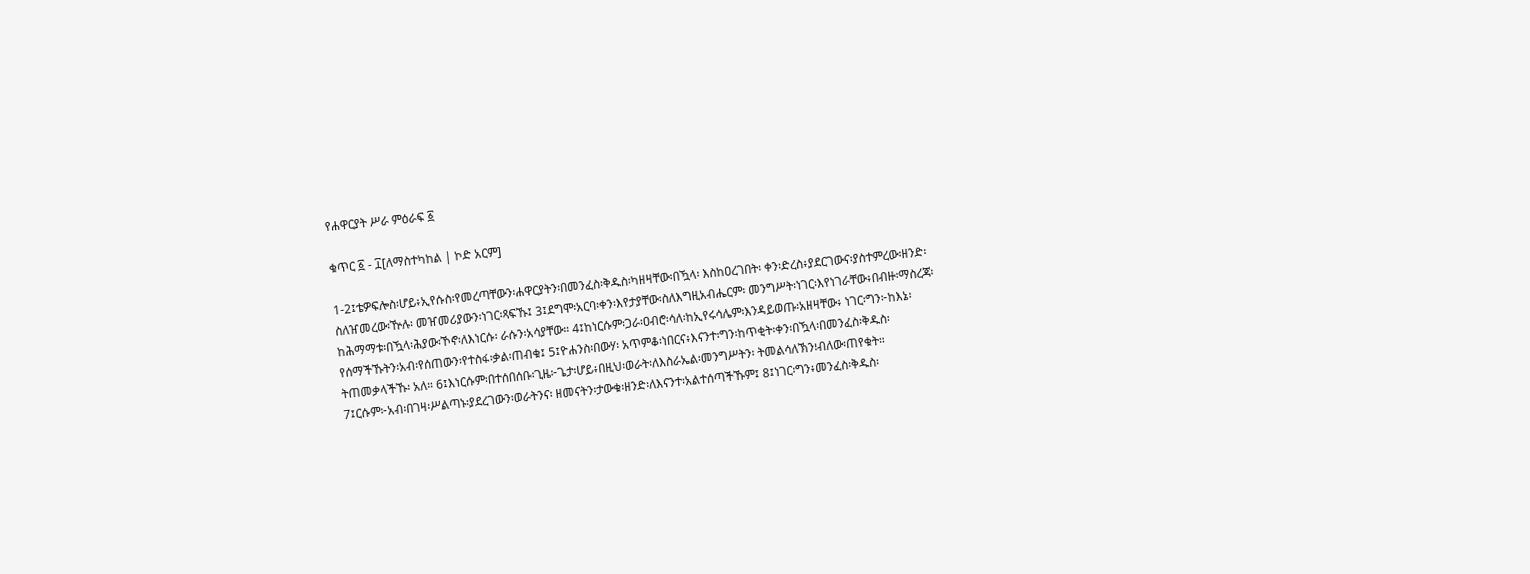የሐዋርያት ሥራ ምዕራፍ ፩

ቁጥር ፩ - ፲[ለማስተካከል | ኮድ አርም]

1-2፤ቴዎፍሎስ፡ሆይ፥ኢየሱስ፡የመረጣቸውን፡ሐዋርያትን፡በመንፈስ፡ቅዱስ፡ካዘዛቸው፡በዃላ፡ እስከዐረገበት፡ ቀን፡ድረስ፥ያደርገውና፡ያስተምረው፡ዘንድ፡ስለዠመረው፡ዅሉ፡ መዠመሪያውን፡ነገር፡ጻፍኹ፤ 3፤ደግሞ፡አርባ፡ቀን፡እየታያቸው፡ስለእግዚአብሔርም፡ መንግሥት፡ነገር፡እየነገራቸው፥በብዙ፡ማስረጃ፡ከሕማማቱ፡በዃላ፡ሕያው፡ኾኖ፡ለእነርሱ፡ ራሱን፡አሳያቸው። 4፤ከነርሱም፡ጋራ፡ዐብሮ፡ሳለ፡ከኢየሩሳሌም፡እንዳይወጡ፡አዘዛቸው፥ ነገር፡ግን፦ከእኔ፡የሰማችኹትን፡አብ፡የሰጠውን፡የተስፋ፡ቃል፡ጠብቁ፤ 5፤ዮሐንስ፡በውሃ፡ አጥምቆ፡ነበርና፥እናንተ፡ግን፡ከጥቂት፡ቀን፡በዃላ፡በመንፈስ፡ቅዱስ፡ትጠመቃላችኹ፡ አለ። 6፤እነርሱም፡በተሰበሰቡ፡ጊዜ፦ጌታ፡ሆይ፥በዚህ፡ወራት፡ለእስራኤል፡መንግሥትን፡ ትመልሳለኽን፧ብለው፡ጠየቁት። 7፤ርሱም፦አብ፡በገዛ፡ሥልጣኑ፡ያደረገውን፡ወራትንና፡ ዘመናትን፡ታውቁ፡ዘንድ፡ለእናንተ፡አልተሰጣችኹም፤ 8፤ነገር፡ግን፥መንፈስ፡ቅዱስ፡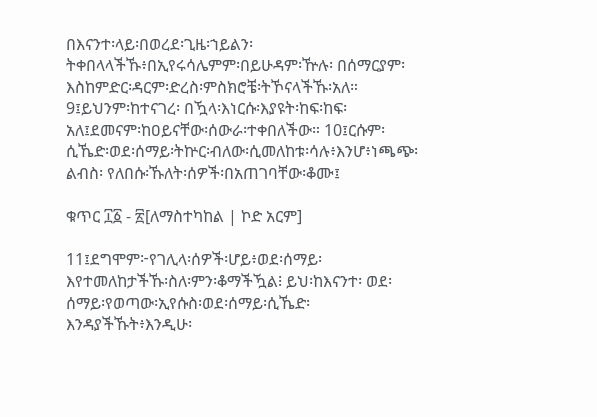በእናንተ፡ላይ፡በወረደ፡ጊዜ፡ኀይልን፡ትቀበላላችኹ፥በኢየሩሳሌምም፡በይሁዳም፡ዅሉ፡ በሰማርያም፡እስከምድር፡ዳርም፡ድረስ፡ምስክሮቼ፡ትኾናላችኹ፡አለ። 9፤ይህንም፡ከተናገረ፡ በዃላ፡እነርሱ፡እያዩት፡ከፍ፡ከፍ፡አለ፤ደመናም፡ከዐይናቸው፡ሰውራ፡ተቀበለችው። 10፤ርሱም፡ሲኼድ፡ወደ፡ሰማይ፡ትኵር፡ብለው፡ሲመለከቱ፡ሳሉ፥እንሆ፥ነጫጭ፡ልብስ፡ የለበሱ፡ኹለት፡ሰዎች፡በአጠገባቸው፡ቆሙ፤

ቁጥር ፲፩ - ፳[ለማስተካከል | ኮድ አርም]

11፤ደግሞም፦የገሊላ፡ሰዎች፡ሆይ፥ወደ፡ሰማይ፡እየተመለከታችኹ፡ስለ፡ምን፡ቆማችዃል፧ ይህ፡ከእናንተ፡ ወደ፡ሰማይ፡የወጣው፡ኢየሱስ፡ወደ፡ሰማይ፡ሲኼድ፡እንዳያችኹት፥እንዲሁ፡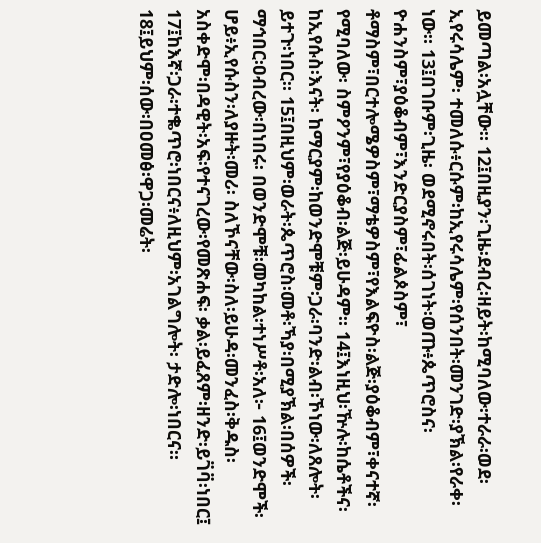ይመጣል፡አሏቸው። 12፤በዚያን፡ጊዜ፡ደብረ፡ዘይት፡ከሚባለው፡ተራራ፡ወደ፡ኢየሩሳሌም፡ ተመለሱ፥ርሱም፡ከኢየሩሳሌም፡የሰንበት፡መንገድ፡ያኽል፡የራቀ፡ነው። 13፤በገቡም፡ጊዜ፡ ወደሚኖሩበት፡ሰገነት፡ወጡ፥ጴጥሮስና፡ ዮሐንስም፣ያዕቆብም፣እንድርያስም፣ፊልጶስም፣ ቶማስም፣በርተሎሜዎስም፣ማቴዎስም፣የእልፍዮስ፡ልጅ፡ያዕቆብም፣ቀናተኛ፡የሚባለው፡ ስምዖንም፣የያዕቆብ፡ልጅ፡ይሁዳም። 14፤እነዚህ፡ዅሉ፡ከሴቶችና፡ከኢየሱስ፡እናት፡ ከማርያም፡ከወንድሞቹም፡ጋራ፡ባንድ፡ልብ፡ኾነው፡ለጸሎት፡ይተጉ፡ነበር። 15፤በዚህም፡ወራት፡ጴጥሮስ፡መቶ፡ኻያ፡በሚያኽል፡በሰዎች፡ማኅበር፡ዐብረው፡በነበሩ፡ በወንድሞቹ፡መካከል፡ተነሥቶ፡አለ፦ 16፤ወንድሞች፡ሆይ፥ኢየሱስን፡ለያዙት፡መሪ፡ ስለኾናቸው፡ስለ፡ይሁዳ፡መንፈስ፡ቅዱስ፡አስቀድሞ፡በዳዊት፡አፍ፡የተናገረው፡የመጽሐፍ፡ ቃል፡ይፈጸም፡ዘንድ፡ይገ፟ባ፟፡ነበር፤ 17፤ከእኛ፡ጋራ፡ተቈጥሮ፡ነበርና፥ለዚህም፡አገልግሎት፡ ታድሎ፡ነበርና። 18፤ይህም፡ሰው፡በዐመፅ፡ዋጋ፡መሬት፡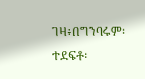ገዛ፥በግንባሩም፡ተደፍቶ፡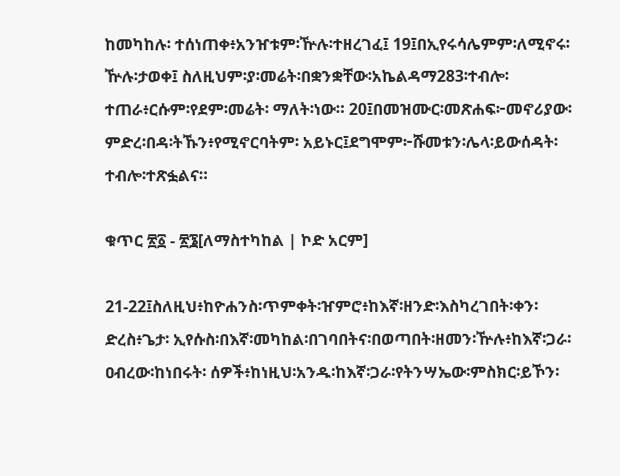ከመካከሉ፡ ተሰነጠቀ፥አንዠቱም፡ዅሉ፡ተዘረገፈ፤ 19፤በኢየሩሳሌምም፡ለሚኖሩ፡ዅሉ፡ታወቀ፤ ስለዚህም፡ያ፡መሬት፡በቋንቋቸው፡አኬልዳማ283፡ተብሎ፡ተጠራ፥ርሱም፡የደም፡መሬት፡ ማለት፡ነው። 20፤በመዝሙር፡መጽሐፍ፦መኖሪያው፡ምድረ፡በዳ፡ትኹን፥የሚኖርባትም፡ አይኑር፤ደግሞም፦ሹመቱን፡ሌላ፡ይውሰዳት፡ተብሎ፡ተጽፏልና።

ቁጥር ፳፩ - ፳፮[ለማስተካከል | ኮድ አርም]

21-22፤ስለዚህ፥ከዮሐንስ፡ጥምቀት፡ዠምሮ፥ከእኛ፡ዘንድ፡እስካረገበት፡ቀን፡ድረስ፥ጌታ፡ ኢየሱስ፡በእኛ፡መካከል፡በገባበትና፡በወጣበት፡ዘመን፡ዅሉ፥ከእኛ፡ጋራ፡ዐብረው፡ከነበሩት፡ ሰዎች፥ከነዚህ፡አንዱ፡ከእኛ፡ጋራ፡የትንሣኤው፡ምስክር፡ይኾን፡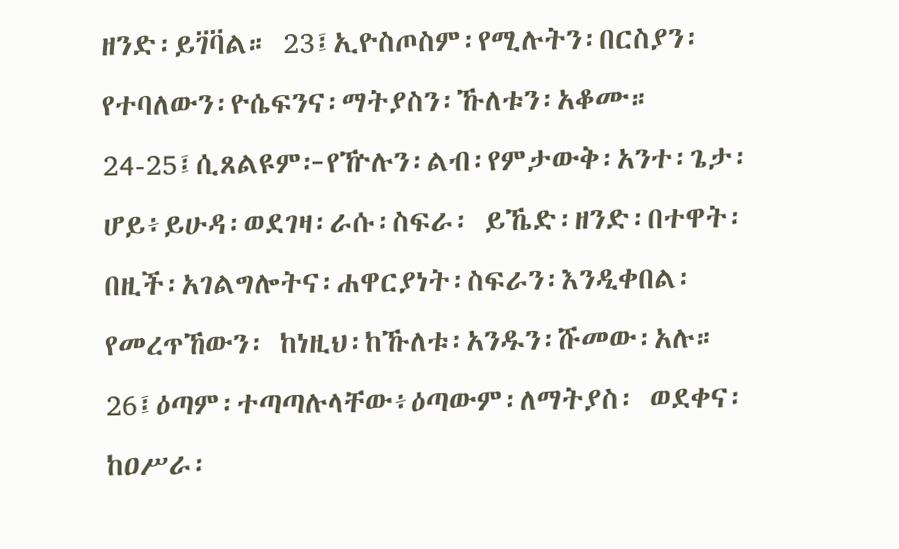ዘንድ፡ይገ፟ባ፟ል። 23፤ኢዮስጦስም፡የሚሉትን፡በርስያን፡የተባለውን፡ዮሴፍንና፡ማትያስን፡ኹለቱን፡አቆሙ። 24-25፤ሲጸልዩም፦የዅሉን፡ልብ፡የምታውቅ፡አንተ፡ጌታ፡ሆይ፥ይሁዳ፡ወደገዛ፡ራሱ፡ስፍራ፡ ይኼድ፡ዘንድ፡በተዋት፡በዚች፡አገልግሎትና፡ሐዋርያነት፡ስፍራን፡እንዲቀበል፡የመረጥኸውን፡ ከነዚህ፡ከኹለቱ፡አንዱን፡ሹመው፡አሉ። 26፤ዕጣም፡ተጣጣሉላቸው፥ዕጣውም፡ለማትያስ፡ ወደቀና፡ከዐሥራ፡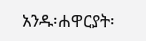አንዱ፡ሐዋርያት፡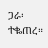ጋራ፡ተቈጠረ።